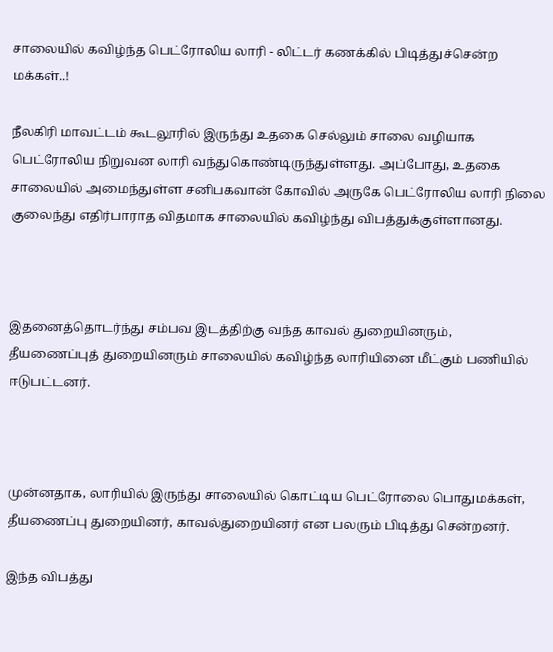சாலையில் கவிழ்ந்த பெட்ரோலிய லாரி - லிட்டர் கணக்கில் பிடித்துச்சென்ற மக்கள்..!

நீலகிரி மாவட்டம் கூடலூரில் இருந்து உதகை செல்லும் சாலை வழியாக பெட்ரோலிய நிறுவன லாரி வந்துகொண்டிருந்துள்ளது. அப்போது, உதகை சாலையில் அமைந்துள்ள சனிபகவான் கோவில் அருகே பெட்ரோலிய லாரி நிலை குலைந்து எதிர்பாராத விதமாக சாலையில் கவிழ்ந்து விபத்துக்குள்ளானது.



இதனைத்தொடர்ந்து சம்பவ இடத்திற்கு வந்த காவல் துறையினரும், தீயணைப்புத் துறையினரும் சாலையில் கவிழ்ந்த லாரியினை மீட்கும் பணியில் ஈடுபட்டனர்.



முன்னதாக, லாரியில் இருந்து சாலையில் கொட்டிய பெட்ரோலை பொதுமக்கள், தீயணைப்பு துறையினர், காவல்துறையினர் என பலரும் பிடித்து சென்றனர்.

இந்த விபத்து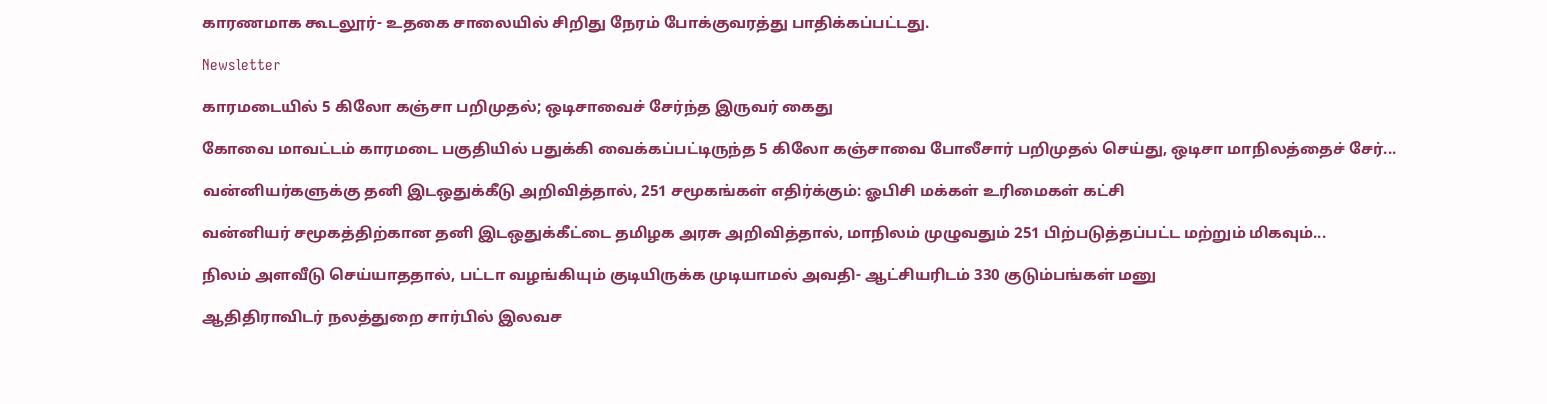காரணமாக கூடலூர்- உதகை சாலையில் சிறிது நேரம் போக்குவரத்து பாதிக்கப்பட்டது.

Newsletter

காரமடையில் 5 கிலோ கஞ்சா பறிமுதல்; ஒடிசாவைச் சேர்ந்த இருவர் கைது

கோவை மாவட்டம் காரமடை பகுதியில் பதுக்கி வைக்கப்பட்டிருந்த 5 கிலோ கஞ்சாவை போலீசார் பறிமுதல் செய்து, ஒடிசா மாநிலத்தைச் சேர்...

வன்னியர்களுக்கு தனி இடஒதுக்கீடு அறிவித்தால், 251 சமூகங்கள் எதிர்க்கும்: ஓபிசி மக்கள் உரிமைகள் கட்சி

வன்னியர் சமூகத்திற்கான தனி இடஒதுக்கீட்டை தமிழக அரசு அறிவித்தால், மாநிலம் முழுவதும் 251 பிற்படுத்தப்பட்ட மற்றும் மிகவும்...

நிலம் அளவீடு செய்யாததால், பட்டா வழங்கியும் குடியிருக்க முடியாமல் அவதி- ஆட்சியரிடம் 330 குடும்பங்கள் மனு

ஆதிதிராவிடர் நலத்துறை சார்பில் இலவச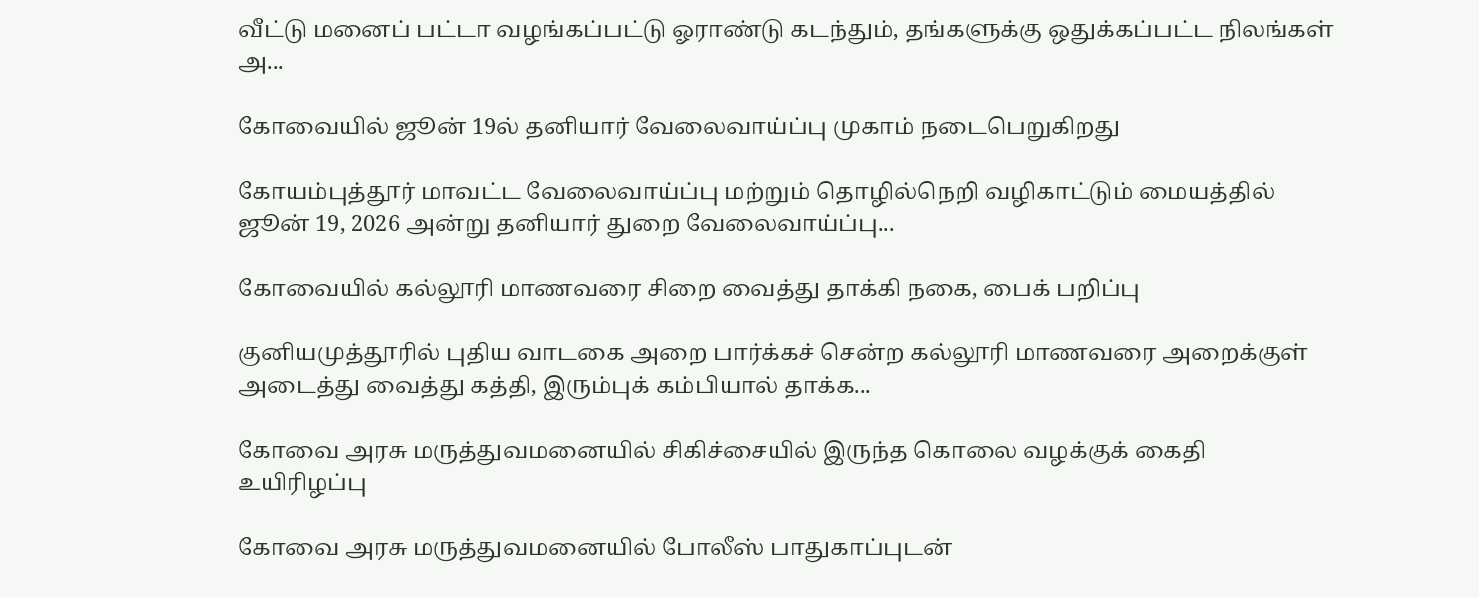வீட்டு மனைப் பட்டா வழங்கப்பட்டு ஓராண்டு கடந்தும், தங்களுக்கு ஒதுக்கப்பட்ட நிலங்கள் அ...

கோவையில் ஜூன் 19ல் தனியார் வேலைவாய்ப்பு முகாம் நடைபெறுகிறது

கோயம்புத்தூர் மாவட்ட வேலைவாய்ப்பு மற்றும் தொழில்நெறி வழிகாட்டும் மையத்தில் ஜூன் 19, 2026 அன்று தனியார் துறை வேலைவாய்ப்பு...

கோவையில் கல்லூரி மாணவரை சிறை வைத்து தாக்கி நகை, பைக் பறிப்பு

குனியமுத்தூரில் புதிய வாடகை அறை பார்க்கச் சென்ற கல்லூரி மாணவரை அறைக்குள் அடைத்து வைத்து கத்தி, இரும்புக் கம்பியால் தாக்க...

கோவை அரசு மருத்துவமனையில் சிகிச்சையில் இருந்த கொலை வழக்குக் கைதி உயிரிழப்பு

கோவை அரசு மருத்துவமனையில் போலீஸ் பாதுகாப்புடன்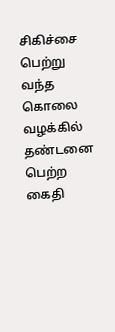சிகிச்சை பெற்று வந்த கொலை வழக்கில் தண்டனை பெற்ற கைதி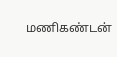மணிகண்டன்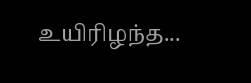உயிரிழந்த...